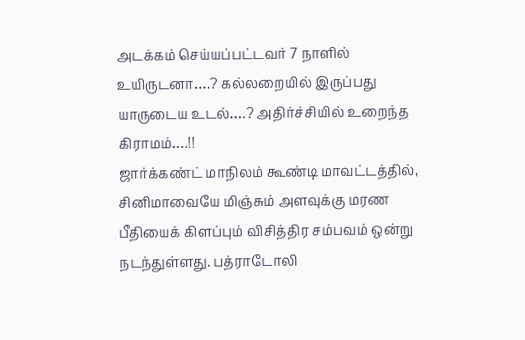அடக்கம் செய்யப்பட்டவர் 7 நாளில் உயிருடனா….? கல்லறையில் இருப்பது யாருடைய உடல்….? அதிர்ச்சியில் உறைந்த கிராமம்….!!
ஜார்க்கண்ட் மாநிலம் கூண்டி மாவட்டத்தில், சினிமாவையே மிஞ்சும் அளவுக்கு மரண பீதியைக் கிளப்பும் விசித்திர சம்பவம் ஒன்று நடந்துள்ளது. பத்ராடோலி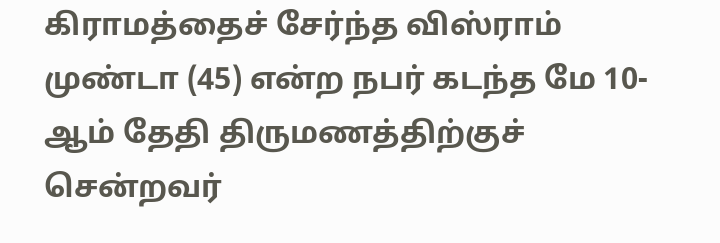கிராமத்தைச் சேர்ந்த விஸ்ராம் முண்டா (45) என்ற நபர் கடந்த மே 10-ஆம் தேதி திருமணத்திற்குச் சென்றவர்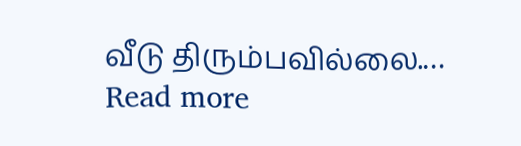வீடு திரும்பவில்லை.…
Read more